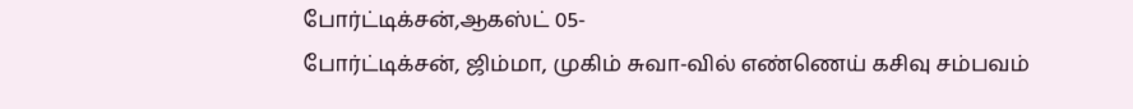போர்ட்டிக்சன்,ஆகஸ்ட் 05-
போர்ட்டிக்சன், ஜிம்மா, முகிம் சுவா-வில் எண்ணெய் கசிவு சம்பவம்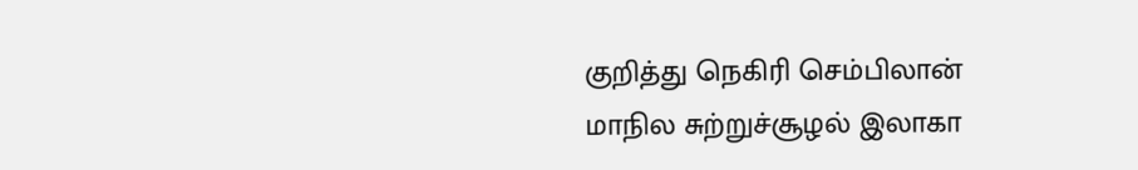குறித்து நெகிரி செம்பிலான் மாநில சுற்றுச்சூழல் இலாகா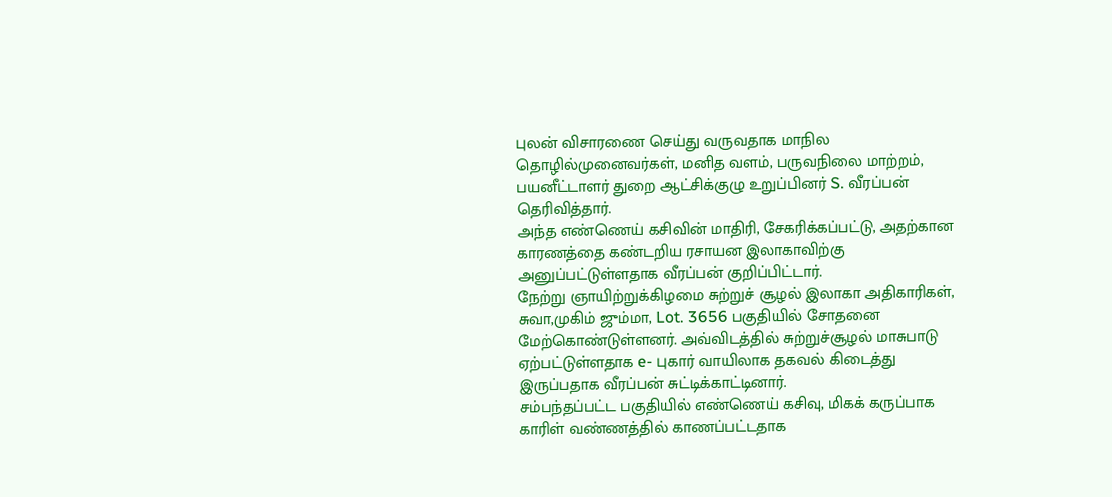புலன் விசாரணை செய்து வருவதாக மாநில தொழில்முனைவர்கள், மனித வளம், பருவநிலை மாற்றம், பயனீட்டாளர் துறை ஆட்சிக்குழு உறுப்பினர் S. வீரப்பன் தெரிவித்தார்.
அந்த எண்ணெய் கசிவின் மாதிரி, சேகரிக்கப்பட்டு, அதற்கான காரணத்தை கண்டறிய ரசாயன இலாகாவிற்கு அனுப்பட்டுள்ளதாக வீரப்பன் குறிப்பிட்டார்.
நேற்று ஞாயிற்றுக்கிழமை சுற்றுச் சூழல் இலாகா அதிகாரிகள், சுவா,முகிம் ஜும்மா, Lot. 3656 பகுதியில் சோதனை மேற்கொண்டுள்ளனர். அவ்விடத்தில் சுற்றுச்சூழல் மாசுபாடு ஏற்பட்டுள்ளதாக e- புகார் வாயிலாக தகவல் கிடைத்து இருப்பதாக வீரப்பன் சுட்டிக்காட்டினார்.
சம்பந்தப்பட்ட பகுதியில் எண்ணெய் கசிவு, மிகக் கருப்பாக காரிள் வண்ணத்தில் காணப்பட்டதாக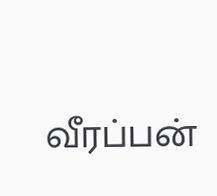வீரப்பன்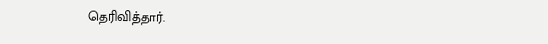தெரிவித்தார்.